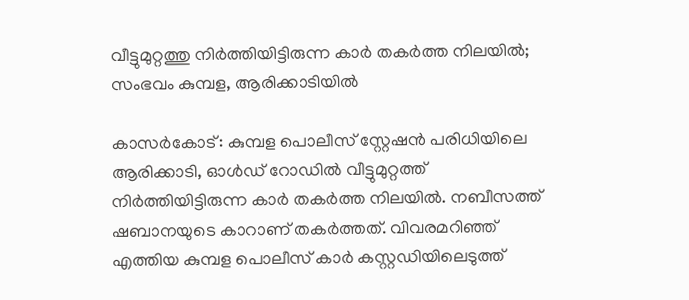വീട്ടുമുറ്റത്തു നിര്‍ത്തിയിട്ടിരുന്ന കാര്‍ തകര്‍ത്ത നിലയില്‍; സംഭവം കുമ്പള, ആരിക്കാടിയില്‍

കാസര്‍കോട്: കുമ്പള പൊലീസ് സ്റ്റേഷന്‍ പരിധിയിലെ ആരിക്കാടി, ഓള്‍ഡ് റോഡില്‍ വീട്ടുമുറ്റത്ത് നിര്‍ത്തിയിട്ടിരുന്ന കാര്‍ തകര്‍ത്ത നിലയില്‍. നബീസത്ത് ഷബാനയുടെ കാറാണ് തകര്‍ത്തത്. വിവരമറിഞ്ഞ് എത്തിയ കുമ്പള പൊലീസ് കാര്‍ കസ്റ്റഡിയിലെടുത്ത്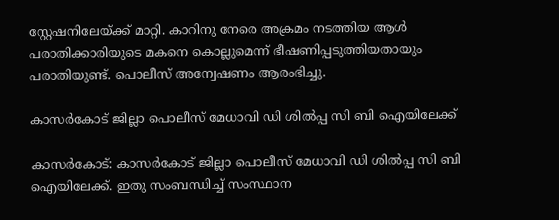സ്റ്റേഷനിലേയ്ക്ക് മാറ്റി. കാറിനു നേരെ അക്രമം നടത്തിയ ആള്‍ പരാതിക്കാരിയുടെ മകനെ കൊല്ലുമെന്ന് ഭീഷണിപ്പടുത്തിയതായും പരാതിയുണ്ട്. പൊലീസ് അന്വേഷണം ആരംഭിച്ചു.

കാസര്‍കോട് ജില്ലാ പൊലീസ് മേധാവി ഡി ശില്‍പ്പ സി ബി ഐയിലേക്ക്

കാസര്‍കോട്: കാസര്‍കോട് ജില്ലാ പൊലീസ് മേധാവി ഡി ശില്‍പ്പ സി ബി ഐയിലേക്ക്. ഇതു സംബന്ധിച്ച് സംസ്ഥാന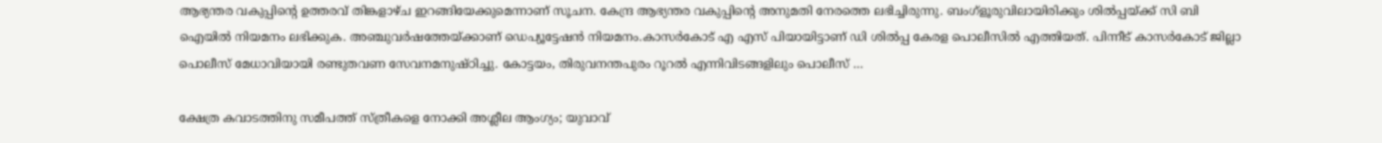ആഭ്യന്തര വകുപ്പിന്റെ ഉത്തരവ് തിങ്കളാഴ്ച ഇറങ്ങിയേക്കുമെന്നാണ് സൂചന. കേന്ദ്ര ആഭ്യന്തര വകുപ്പിന്റെ അനുമതി നേരത്തെ ലഭിച്ചിരുന്നു. ബംഗ്‌ളൂരുവിലായിരിക്കും ശില്‍പ്പയ്ക്ക് സി ബി ഐയില്‍ നിയമനം ലഭിക്കുക. അഞ്ചുവര്‍ഷത്തേയ്ക്കാണ് ഡെപ്യൂട്ടേഷന്‍ നിയമനം.കാസര്‍കോട് എ എസ് പിയായിട്ടാണ് ഡി ശില്‍പ്പ കേരള പൊലീസില്‍ എത്തിയത്. പിന്നീട് കാസര്‍കോട് ജില്ലാ പൊലീസ് മേധാവിയായി രണ്ടുതവണ സേവനമനുഷ്ഠിച്ചു. കോട്ടയം, തിരുവനന്തപുരം റൂറല്‍ എന്നിവിടങ്ങളിലും പൊലീസ് …

ക്ഷേത്ര കവാടത്തിനു സമീപത്ത് സ്ത്രീകളെ നോക്കി അശ്ലീല ആംഗ്യം; യുവാവ്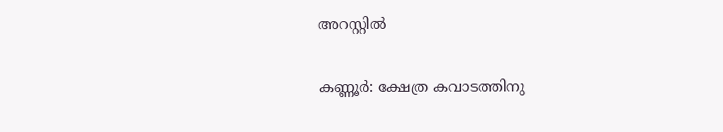അറസ്റ്റില്‍

കണ്ണൂര്‍: ക്ഷേത്ര കവാടത്തിനു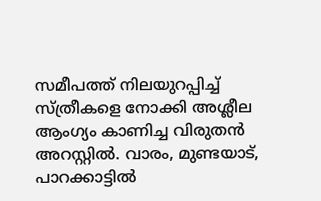സമീപത്ത് നിലയുറപ്പിച്ച് സ്ത്രീകളെ നോക്കി അശ്ലീല ആംഗ്യം കാണിച്ച വിരുതന്‍ അറസ്റ്റില്‍. വാരം, മുണ്ടയാട്, പാറക്കാട്ടില്‍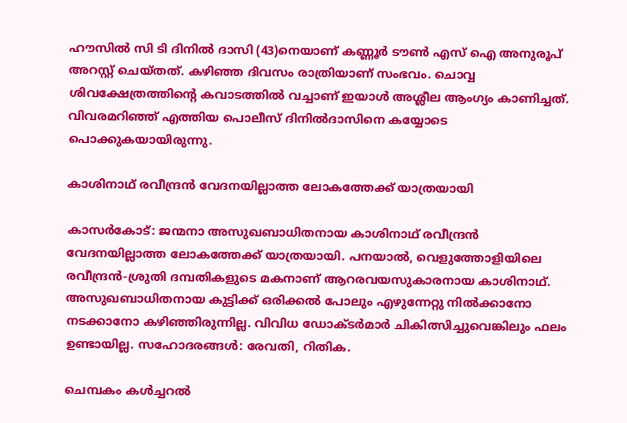ഹൗസില്‍ സി ടി ദിനില്‍ ദാസി (43)നെയാണ് കണ്ണൂര്‍ ടൗണ്‍ എസ് ഐ അനുരൂപ് അറസ്റ്റ് ചെയ്തത്. കഴിഞ്ഞ ദിവസം രാത്രിയാണ് സംഭവം. ചൊവ്വ ശിവക്ഷേത്രത്തിന്റെ കവാടത്തില്‍ വച്ചാണ് ഇയാള്‍ അശ്ലീല ആംഗ്യം കാണിച്ചത്. വിവരമറിഞ്ഞ് എത്തിയ പൊലീസ് ദിനില്‍ദാസിനെ കയ്യോടെ പൊക്കുകയായിരുന്നു.

കാശിനാഥ് രവീന്ദ്രന്‍ വേദനയില്ലാത്ത ലോകത്തേക്ക് യാത്രയായി

കാസര്‍കോട്: ജന്മനാ അസുഖബാധിതനായ കാശിനാഥ് രവീന്ദ്രന്‍ വേദനയില്ലാത്ത ലോകത്തേക്ക് യാത്രയായി. പനയാല്‍, വെളുത്തോളിയിലെ രവീന്ദ്രന്‍-ശ്രുതി ദമ്പതികളുടെ മകനാണ് ആറരവയസുകാരനായ കാശിനാഥ്. അസുഖബാധിതനായ കുട്ടിക്ക് ഒരിക്കല്‍ പോലും എഴുന്നേറ്റു നില്‍ക്കാനോ നടക്കാനോ കഴിഞ്ഞിരുന്നില്ല. വിവിധ ഡോക്ടര്‍മാര്‍ ചികിത്സിച്ചുവെങ്കിലും ഫലം ഉണ്ടായില്ല. സഹോദരങ്ങള്‍: രേവതി, റിതിക.

ചെമ്പകം കള്‍ച്ചറല്‍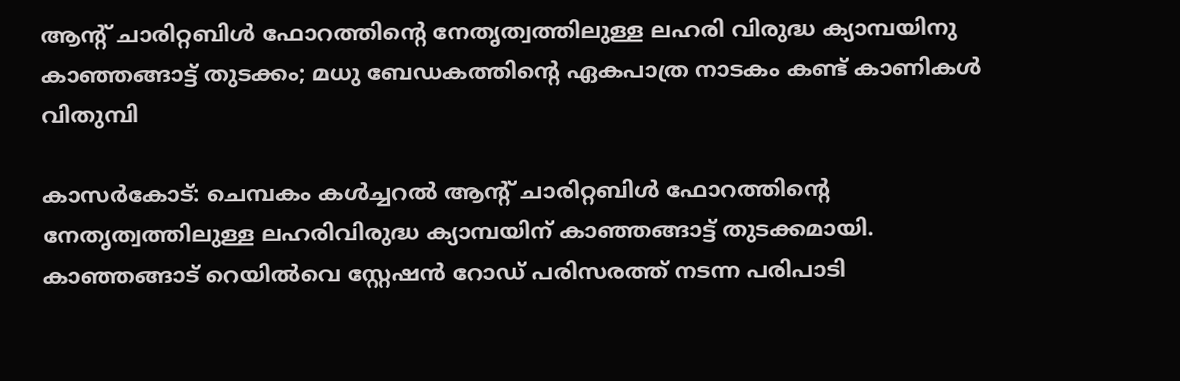ആന്റ് ചാരിറ്റബിള്‍ ഫോറത്തിന്റെ നേതൃത്വത്തിലുള്ള ലഹരി വിരുദ്ധ ക്യാമ്പയിനു കാഞ്ഞങ്ങാട്ട് തുടക്കം; മധു ബേഡകത്തിന്റെ ഏകപാത്ര നാടകം കണ്ട് കാണികള്‍ വിതുമ്പി

കാസര്‍കോട്: ചെമ്പകം കള്‍ച്ചറല്‍ ആന്റ് ചാരിറ്റബിള്‍ ഫോറത്തിന്റെ നേതൃത്വത്തിലുള്ള ലഹരിവിരുദ്ധ ക്യാമ്പയിന് കാഞ്ഞങ്ങാട്ട് തുടക്കമായി. കാഞ്ഞങ്ങാട് റെയില്‍വെ സ്റ്റേഷന്‍ റോഡ് പരിസരത്ത് നടന്ന പരിപാടി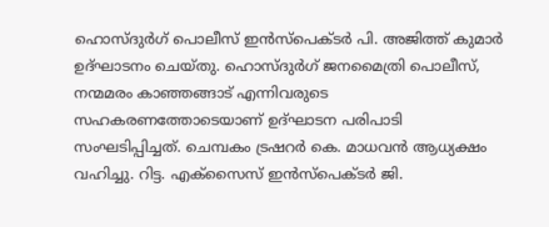ഹൊസ്ദുര്‍ഗ് പൊലീസ് ഇന്‍സ്‌പെക്ടര്‍ പി. അജിത്ത് കുമാര്‍ ഉദ്ഘാടനം ചെയ്തു. ഹൊസ്ദുര്‍ഗ് ജനമൈത്രി പൊലീസ്, നന്മമരം കാഞ്ഞങ്ങാട് എന്നിവരുടെ സഹകരണത്തോടെയാണ് ഉദ്ഘാടന പരിപാടി സംഘടിപ്പിച്ചത്. ചെമ്പകം ട്രഷറര്‍ കെ. മാധവന്‍ ആധ്യക്ഷം വഹിച്ചു. റിട്ട. എക്‌സൈസ് ഇന്‍സ്‌പെക്ടര്‍ ജി.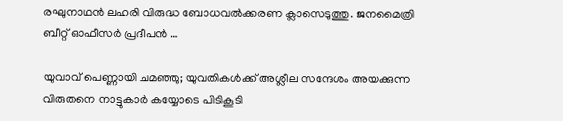രഘുനാഥന്‍ ലഹരി വിരുദ്ധ ബോധവല്‍ക്കരണ ക്ലാസെടുത്തു. ജനമൈത്രി ബീറ്റ് ഓഫീസര്‍ പ്രദീപന്‍ …

യുവാവ് പെണ്ണായി ചമഞ്ഞു; യുവതികള്‍ക്ക് അശ്ലീല സന്ദേശം അയക്കുന്ന വിരുതനെ നാട്ടുകാര്‍ കയ്യോടെ പിടികൂടി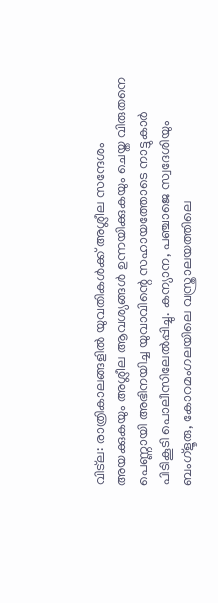വിട്‌ല: രാത്രികാലങ്ങളില്‍ യുവതികള്‍ക്ക് അശ്ലീല സന്ദേശം അയക്കുകയും അശ്ലീല ആവശ്യങ്ങള്‍ ഉന്നയിക്കുകയും ചെയ്ത വിരുതനെ പെണ്ണായി അഭിനയിച്ച യുവാവിന്റെ സഹായത്തോടെ നാട്ടുകാര്‍ പിടികൂടി പൊലീസിലേല്‍പ്പിച്ചു. കന്യാന, പഞ്ചാജെ സ്വദേശിയും ബംഗ്‌ളൂരു, കോറമംഗലയിലെ വസ്ത്രാലയത്തിലെ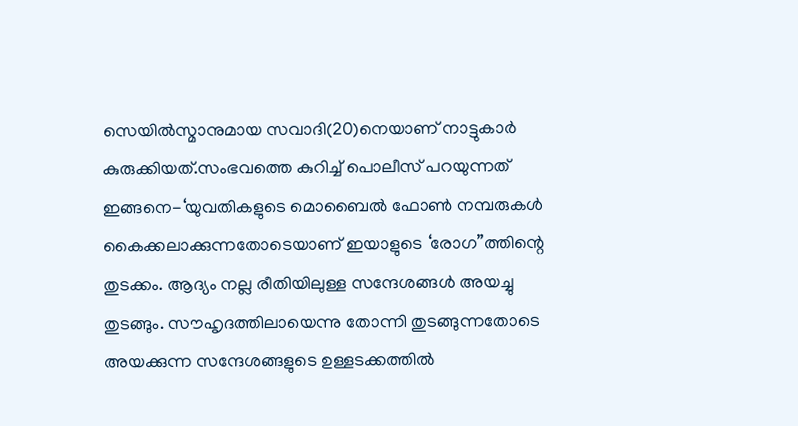സെയില്‍സ്മാനുമായ സവാദി(20)നെയാണ് നാട്ടുകാര്‍ കുരുക്കിയത്.സംഭവത്തെ കുറിച്ച് പൊലീസ് പറയുന്നത് ഇങ്ങനെ-‘യുവതികളുടെ മൊബൈല്‍ ഫോണ്‍ നമ്പരുകള്‍ കൈക്കലാക്കുന്നതോടെയാണ് ഇയാളുടെ ‘രോഗ”ത്തിന്റെ തുടക്കം. ആദ്യം നല്ല രീതിയിലുള്ള സന്ദേശങ്ങള്‍ അയച്ചു തുടങ്ങും. സൗഹൃദത്തിലായെന്നു തോന്നി തുടങ്ങുന്നതോടെ അയക്കുന്ന സന്ദേശങ്ങളുടെ ഉള്ളടക്കത്തില്‍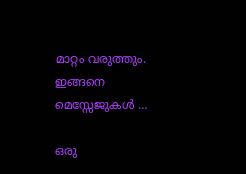മാറ്റം വരുത്തും. ഇങ്ങനെ മെസ്സേജുകള്‍ …

ഒരു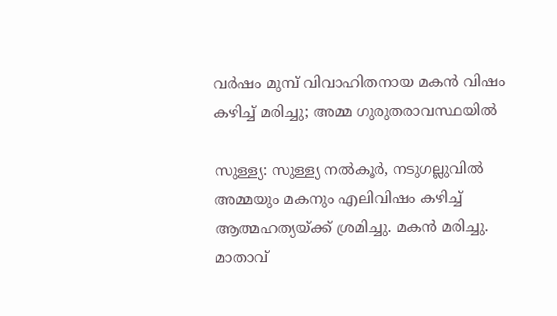വര്‍ഷം മുമ്പ് വിവാഹിതനായ മകന്‍ വിഷം കഴിച്ച് മരിച്ചു; അമ്മ ഗുരുതരാവസ്ഥയില്‍

സുള്ള്യ: സുള്ള്യ നല്‍കൂര്‍, നടുഗല്ലുവില്‍ അമ്മയും മകനും എലിവിഷം കഴിച്ച് ആത്മഹത്യയ്ക്ക് ശ്രമിച്ചു. മകന്‍ മരിച്ചു. മാതാവ്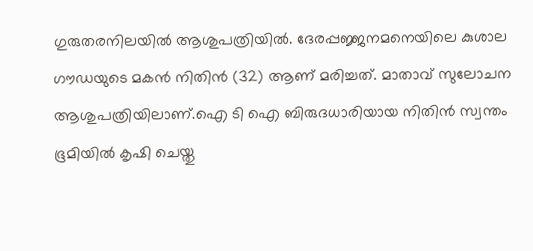ഗുരുതരനിലയില്‍ ആശുപത്രിയില്‍. ദേരപ്പജ്ജനമനെയിലെ കുശാല ഗൗഡയുടെ മകന്‍ നിതിന്‍ (32) ആണ് മരിച്ചത്. മാതാവ് സുലോചന ആശുപത്രിയിലാണ്.ഐ ടി ഐ ബിരുദധാരിയായ നിതിന്‍ സ്വന്തം ഭൂമിയില്‍ കൃഷി ചെയ്തു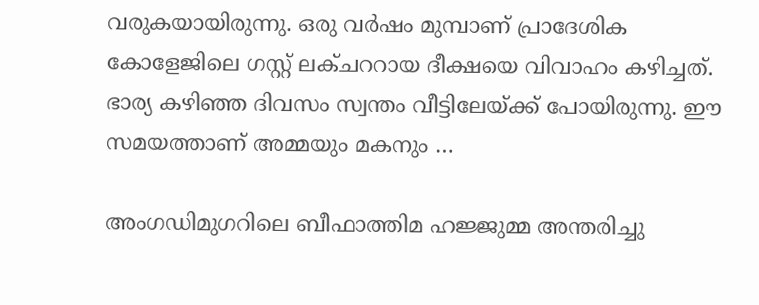വരുകയായിരുന്നു. ഒരു വര്‍ഷം മുമ്പാണ് പ്രാദേശിക കോളേജിലെ ഗസ്റ്റ് ലക്ചററായ ദീക്ഷയെ വിവാഹം കഴിച്ചത്. ഭാര്യ കഴിഞ്ഞ ദിവസം സ്വന്തം വീട്ടിലേയ്ക്ക് പോയിരുന്നു. ഈ സമയത്താണ് അമ്മയും മകനും …

അംഗഡിമുഗറിലെ ബീഫാത്തിമ ഹജ്ജുമ്മ അന്തരിച്ചു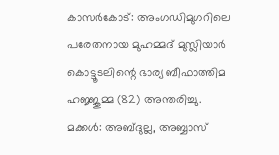കാസര്‍കോട്: അംഗഡിമുഗറിലെ പരേതനായ മുഹമ്മദ് മുസ്ലിയാര്‍ കൊട്ടൂടലിന്റെ ഭാര്യ ബീഫാത്തിമ ഹജ്ജുമ്മ (82) അന്തരിച്ചു. മക്കള്‍: അബ്ദുല്ല, അബ്ബാസ്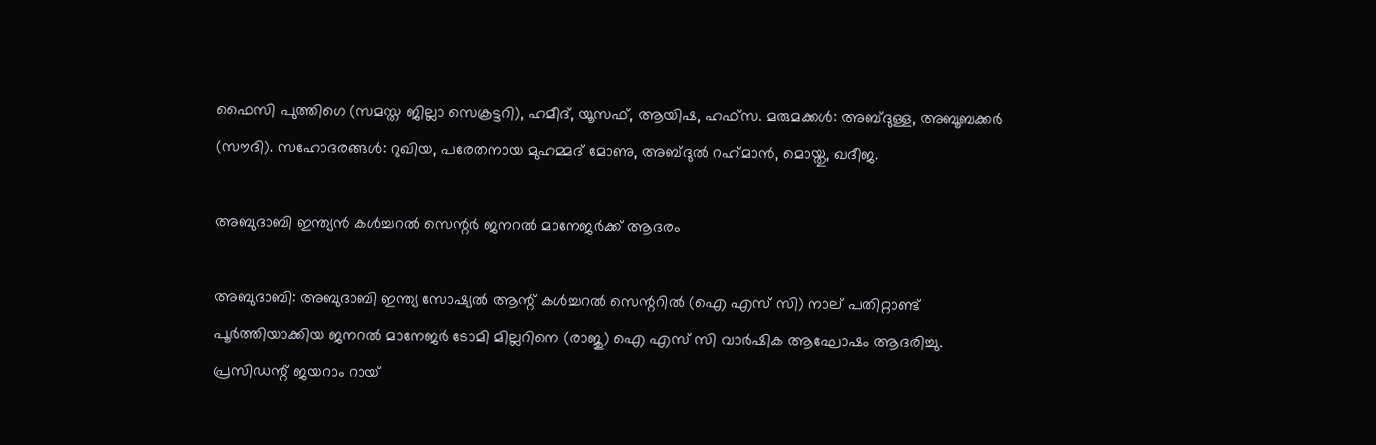ഫൈസി പുത്തിഗെ (സമസ്ത ജില്ലാ സെക്രട്ടറി), ഹമീദ്, യൂസഫ്, ആയിഷ, ഹഫ്‌സ. മരുമക്കള്‍: അബ്ദുള്ള, അബൂബക്കര്‍ (സൗദി). സഹോദരങ്ങള്‍: റുഖിയ, പരേതനായ മുഹമ്മദ് മോണു, അബ്ദുല്‍ റഹ്‌മാന്‍, മൊയ്തു, ഖദീജ.

അബുദാബി ഇന്ത്യന്‍ കള്‍ച്ചറല്‍ സെന്റര്‍ ജനറല്‍ മാനേജര്‍ക്ക് ആദരം

അബുദാബി: അബുദാബി ഇന്ത്യ സോഷ്യല്‍ ആന്റ് കള്‍ച്ചറല്‍ സെന്ററില്‍ (ഐ എസ് സി) നാല് പതിറ്റാണ്ട് പൂര്‍ത്തിയാക്കിയ ജനറല്‍ മാനേജര്‍ ടോമി മില്ലറിനെ (രാജു) ഐ എസ് സി വാര്‍ഷിക ആഘോഷം ആദരിച്ചു. പ്രസിഡന്റ് ജയറാം റായ്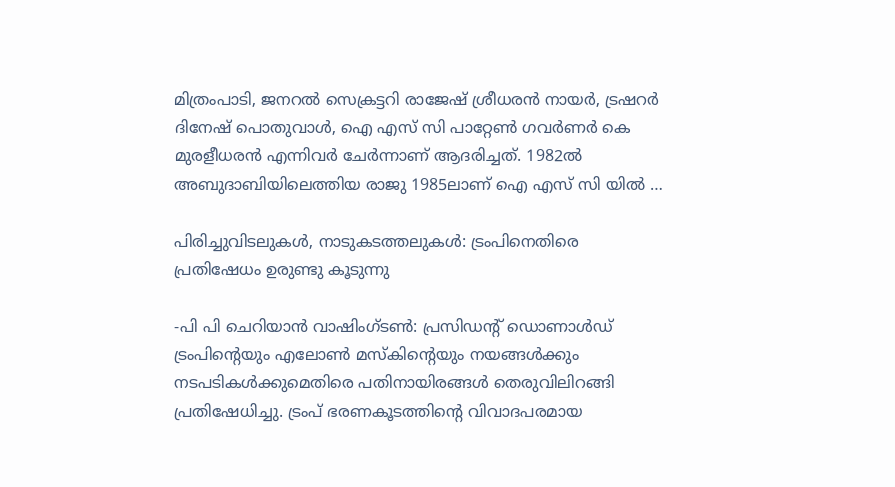മിത്രംപാടി, ജനറല്‍ സെക്രട്ടറി രാജേഷ് ശ്രീധരന്‍ നായര്‍, ട്രഷറര്‍ ദിനേഷ് പൊതുവാള്‍, ഐ എസ് സി പാറ്റേണ്‍ ഗവര്‍ണര്‍ കെ മുരളീധരന്‍ എന്നിവര്‍ ചേര്‍ന്നാണ് ആദരിച്ചത്. 1982ല്‍ അബുദാബിയിലെത്തിയ രാജു 1985ലാണ് ഐ എസ് സി യില്‍ …

പിരിച്ചുവിടലുകള്‍, നാടുകടത്തലുകള്‍: ട്രംപിനെതിരെ പ്രതിഷേധം ഉരുണ്ടു കൂടുന്നു

-പി പി ചെറിയാന്‍ വാഷിംഗ്ടണ്‍: പ്രസിഡന്റ് ഡൊണാള്‍ഡ് ട്രംപിന്റെയും എലോണ്‍ മസ്‌കിന്റെയും നയങ്ങള്‍ക്കും നടപടികള്‍ക്കുമെതിരെ പതിനായിരങ്ങള്‍ തെരുവിലിറങ്ങി പ്രതിഷേധിച്ചു. ട്രംപ് ഭരണകൂടത്തിന്റെ വിവാദപരമായ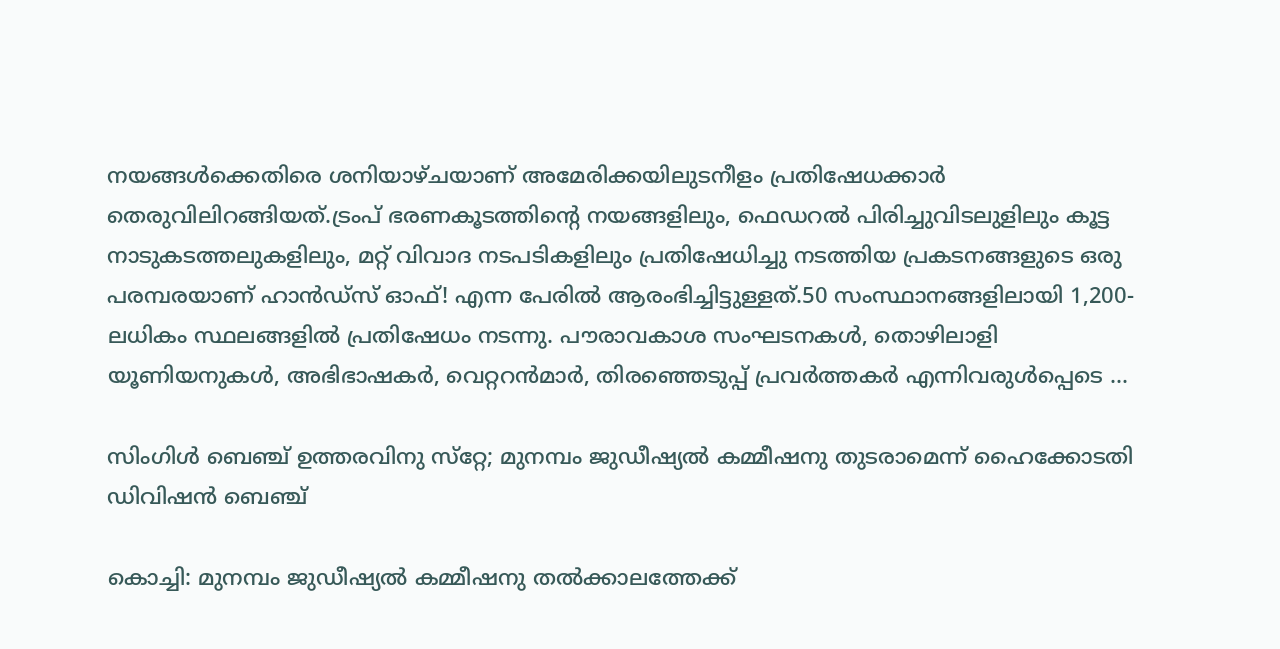നയങ്ങള്‍ക്കെതിരെ ശനിയാഴ്ചയാണ് അമേരിക്കയിലുടനീളം പ്രതിഷേധക്കാര്‍ തെരുവിലിറങ്ങിയത്.ട്രംപ് ഭരണകൂടത്തിന്റെ നയങ്ങളിലും, ഫെഡറല്‍ പിരിച്ചുവിടലുളിലും കൂട്ട നാടുകടത്തലുകളിലും, മറ്റ് വിവാദ നടപടികളിലും പ്രതിഷേധിച്ചു നടത്തിയ പ്രകടനങ്ങളുടെ ഒരു പരമ്പരയാണ് ഹാന്‍ഡ്സ് ഓഫ്! എന്ന പേരില്‍ ആരംഭിച്ചിട്ടുള്ളത്.50 സംസ്ഥാനങ്ങളിലായി 1,200-ലധികം സ്ഥലങ്ങളില്‍ പ്രതിഷേധം നടന്നു. പൗരാവകാശ സംഘടനകള്‍, തൊഴിലാളി യൂണിയനുകള്‍, അഭിഭാഷകര്‍, വെറ്ററന്‍മാര്‍, തിരഞ്ഞെടുപ്പ് പ്രവര്‍ത്തകര്‍ എന്നിവരുള്‍പ്പെടെ …

സിംഗിള്‍ ബെഞ്ച് ഉത്തരവിനു സ്‌റ്റേ; മുനമ്പം ജുഡീഷ്യല്‍ കമ്മീഷനു തുടരാമെന്ന് ഹൈക്കോടതി ഡിവിഷന്‍ ബെഞ്ച്

കൊച്ചി: മുനമ്പം ജുഡീഷ്യല്‍ കമ്മീഷനു തല്‍ക്കാലത്തേക്ക്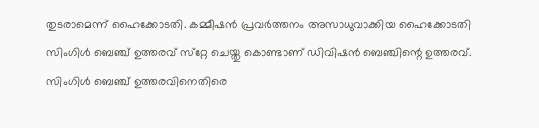തുടരാമെന്ന് ഹൈക്കോടതി. കമ്മീഷന്‍ പ്രവര്‍ത്തനം അസാധുവാക്കിയ ഹൈക്കോടതി സിംഗിള്‍ ബെഞ്ച് ഉത്തരവ് സ്‌റ്റേ ചെയ്തു കൊണ്ടാണ് ഡിവിഷന്‍ ബെഞ്ചിന്റെ ഉത്തരവ്. സിംഗിള്‍ ബെഞ്ച് ഉത്തരവിനെതിരെ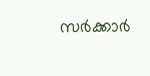സര്‍ക്കാര്‍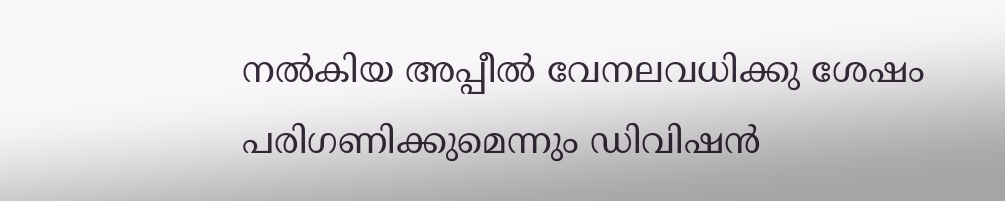നല്‍കിയ അപ്പീല്‍ വേനലവധിക്കു ശേഷം പരിഗണിക്കുമെന്നും ഡിവിഷന്‍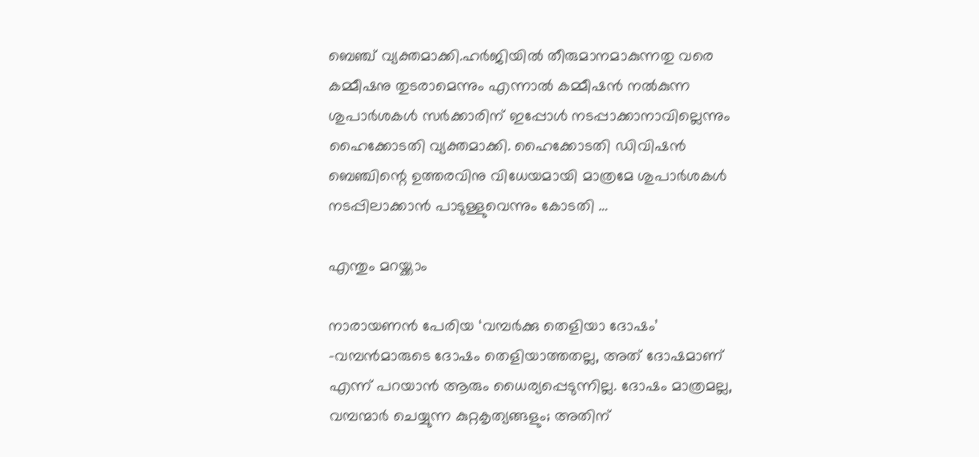ബെഞ്ച് വ്യക്തമാക്കി.ഹര്‍ജിയില്‍ തീരുമാനമാകുന്നതു വരെ കമ്മീഷനു തുടരാമെന്നും എന്നാല്‍ കമ്മീഷന്‍ നല്‍കുന്ന ശുപാര്‍ശകള്‍ സര്‍ക്കാരിന് ഇപ്പോള്‍ നടപ്പാക്കാനാവില്ലെന്നും ഹൈക്കോടതി വ്യക്തമാക്കി. ഹൈക്കോടതി ഡിവിഷന്‍ ബെഞ്ചിന്റെ ഉത്തരവിനു വിധേയമായി മാത്രമേ ശുപാര്‍ശകള്‍ നടപ്പിലാക്കാന്‍ പാടുള്ളുവെന്നും കോടതി …

എന്തും മറയ്ക്കാം

നാരായണന്‍ പേരിയ ‘വമ്പര്‍ക്കു തെളിയാ ദോഷം’ -വമ്പന്‍മാരുടെ ദോഷം തെളിയാത്തതല്ല, അത് ദോഷമാണ് എന്ന് പറയാന്‍ ആരും ധൈര്യപ്പെടുന്നില്ല. ദോഷം മാത്രമല്ല, വമ്പന്മാര്‍ ചെയ്യുന്ന കുറ്റകൃത്യങ്ങളും; അതിന്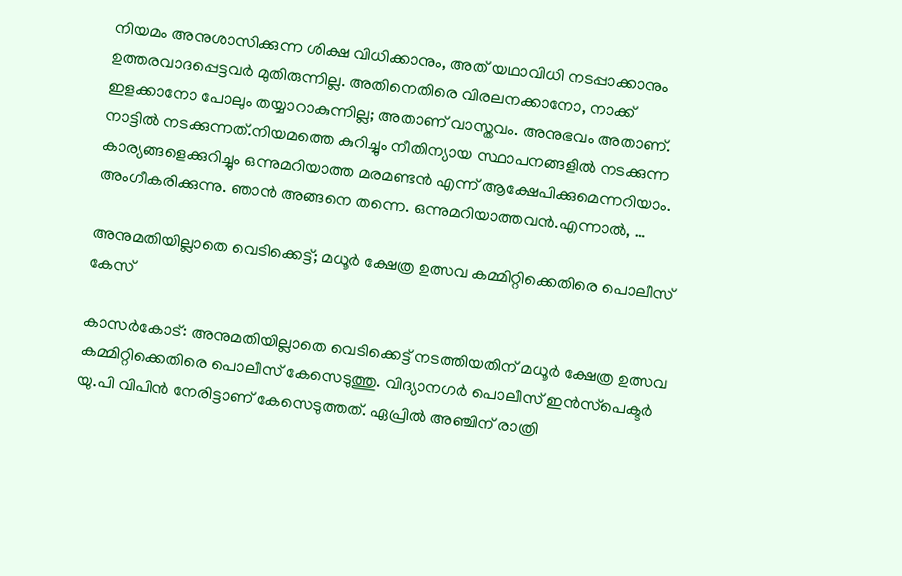നിയമം അനുശാസിക്കുന്ന ശിക്ഷ വിധിക്കാനും, അത് യഥാവിധി നടപ്പാക്കാനും ഉത്തരവാദപ്പെട്ടവര്‍ മുതിരുന്നില്ല. അതിനെതിരെ വിരലനക്കാനോ, നാക്ക് ഇളക്കാനോ പോലും തയ്യാറാകുന്നില്ല; അതാണ് വാസ്തവം. അനുഭവം അതാണ്. നാട്ടില്‍ നടക്കുന്നത്.നിയമത്തെ കുറിച്ചും നീതിന്യായ സ്ഥാപനങ്ങളില്‍ നടക്കുന്ന കാര്യങ്ങളെക്കുറിച്ചും ഒന്നുമറിയാത്ത മരമണ്ടന്‍ എന്ന് ആക്ഷേപിക്കുമെന്നറിയാം. അംഗീകരിക്കുന്നു. ഞാന്‍ അങ്ങനെ തന്നെ. ഒന്നുമറിയാത്തവന്‍.എന്നാല്‍, …

അനുമതിയില്ലാതെ വെടിക്കെട്ട്; മധൂര്‍ ക്ഷേത്ര ഉത്സവ കമ്മിറ്റിക്കെതിരെ പൊലീസ് കേസ്

കാസര്‍കോട്: അനുമതിയില്ലാതെ വെടിക്കെട്ട് നടത്തിയതിന് മധൂര്‍ ക്ഷേത്ര ഉത്സവ കമ്മിറ്റിക്കെതിരെ പൊലീസ് കേസെടുത്തു. വിദ്യാനഗര്‍ പൊലീസ് ഇന്‍സ്‌പെക്ടര്‍ യു.പി വിപിന്‍ നേരിട്ടാണ് കേസെടുത്തത്. ഏപ്രില്‍ അഞ്ചിന് രാത്രി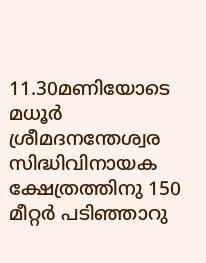11.30മണിയോടെ മധൂര്‍ ശ്രീമദനന്തേശ്വര സിദ്ധിവിനായക ക്ഷേത്രത്തിനു 150 മീറ്റര്‍ പടിഞ്ഞാറു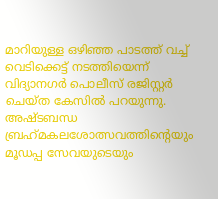മാറിയുള്ള ഒഴിഞ്ഞ പാടത്ത് വച്ച് വെടിക്കെട്ട് നടത്തിയെന്ന് വിദ്യാനഗര്‍ പൊലീസ് രജിസ്റ്റര്‍ ചെയ്ത കേസില്‍ പറയുന്നു. അഷ്ടബന്ധ ബ്രഹ്‌മകലശോത്സവത്തിന്റെയും മൂഡപ്പ സേവയുടെയും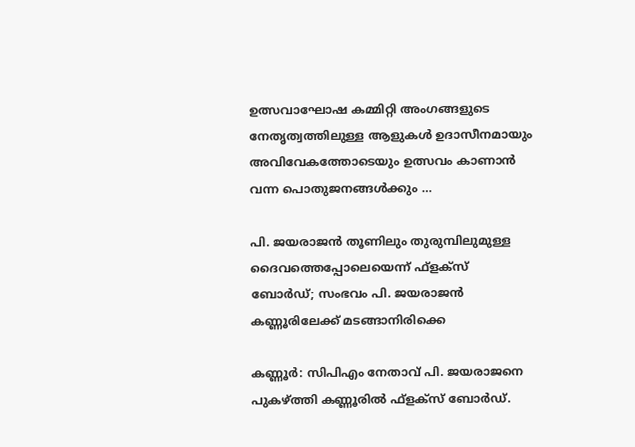ഉത്സവാഘോഷ കമ്മിറ്റി അംഗങ്ങളുടെ നേതൃത്വത്തിലുള്ള ആളുകള്‍ ഉദാസീനമായും അവിവേകത്തോടെയും ഉത്സവം കാണാന്‍ വന്ന പൊതുജനങ്ങള്‍ക്കും …

പി. ജയരാജന്‍ തൂണിലും തുരുമ്പിലുമുള്ള ദൈവത്തെപ്പോലെയെന്ന് ഫ്‌ളക്‌സ് ബോര്‍ഡ്; സംഭവം പി. ജയരാജന്‍ കണ്ണൂരിലേക്ക് മടങ്ങാനിരിക്കെ

കണ്ണൂര്‍: സിപിഎം നേതാവ് പി. ജയരാജനെ പുകഴ്ത്തി കണ്ണൂരില്‍ ഫ്‌ളക്‌സ് ബോര്‍ഡ്.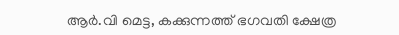ആര്‍.വി മെട്ട, കക്കുന്നത്ത് ഭഗവതി ക്ഷേത്ര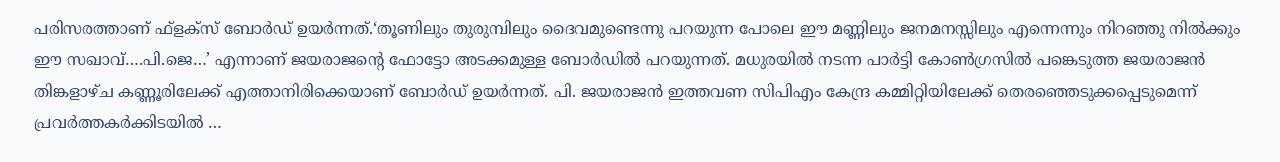പരിസരത്താണ് ഫ്‌ളക്‌സ് ബോര്‍ഡ് ഉയര്‍ന്നത്.‘തൂണിലും തുരുമ്പിലും ദൈവമുണ്ടെന്നു പറയുന്ന പോലെ ഈ മണ്ണിലും ജനമനസ്സിലും എന്നെന്നും നിറഞ്ഞു നില്‍ക്കും ഈ സഖാവ്….പി.ജെ…’ എന്നാണ് ജയരാജന്റെ ഫോട്ടോ അടക്കമുള്ള ബോര്‍ഡില്‍ പറയുന്നത്. മധുരയില്‍ നടന്ന പാര്‍ട്ടി കോണ്‍ഗ്രസില്‍ പങ്കെടുത്ത ജയരാജന്‍ തിങ്കളാഴ്ച കണ്ണൂരിലേക്ക് എത്താനിരിക്കെയാണ് ബോര്‍ഡ് ഉയര്‍ന്നത്. പി. ജയരാജന്‍ ഇത്തവണ സിപിഎം കേന്ദ്ര കമ്മിറ്റിയിലേക്ക് തെരഞ്ഞെടുക്കപ്പെടുമെന്ന് പ്രവര്‍ത്തകര്‍ക്കിടയില്‍ …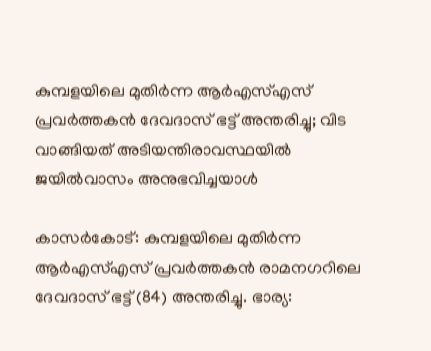കുമ്പളയിലെ മുതിര്‍ന്ന ആര്‍എസ്എസ് പ്രവര്‍ത്തകന്‍ ദേവദാസ് ഭട്ട് അന്തരിച്ചു; വിട വാങ്ങിയത് അടിയന്തിരാവസ്ഥയില്‍ ജയില്‍വാസം അനുഭവിച്ചയാള്‍

കാസര്‍കോട്: കുമ്പളയിലെ മുതിര്‍ന്ന ആര്‍എസ്എസ് പ്രവര്‍ത്തകന്‍ രാമനഗറിലെ ദേവദാസ് ഭട്ട് (84) അന്തരിച്ചു. ഭാര്യ: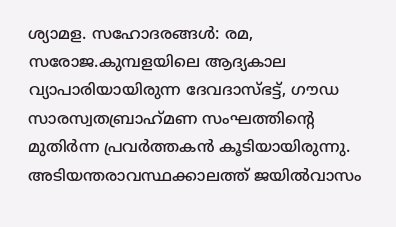ശ്യാമള. സഹോദരങ്ങള്‍: രമ, സരോജ.കുമ്പളയിലെ ആദ്യകാല വ്യാപാരിയായിരുന്ന ദേവദാസ്ഭട്ട്, ഗൗഡ സാരസ്വതബ്രാഹ്‌മണ സംഘത്തിന്റെ മുതിര്‍ന്ന പ്രവര്‍ത്തകന്‍ കൂടിയായിരുന്നു. അടിയന്തരാവസ്ഥക്കാലത്ത് ജയില്‍വാസം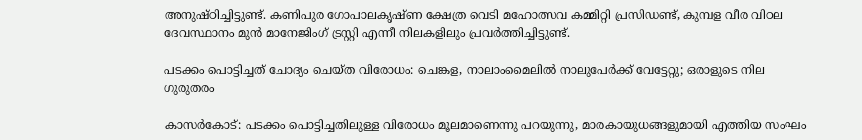അനുഷ്ഠിച്ചിട്ടുണ്ട്. കണിപുര ഗോപാലകൃഷ്ണ ക്ഷേത്ര വെടി മഹോത്സവ കമ്മിറ്റി പ്രസിഡണ്ട്, കുമ്പള വീര വിഠല ദേവസ്ഥാനം മുന്‍ മാനേജിംഗ് ട്രസ്റ്റി എന്നീ നിലകളിലും പ്രവര്‍ത്തിച്ചിട്ടുണ്ട്.

പടക്കം പൊട്ടിച്ചത് ചോദ്യം ചെയ്ത വിരോധം: ചെങ്കള, നാലാംമൈലില്‍ നാലുപേര്‍ക്ക് വേട്ടേറ്റു; ഒരാളുടെ നില ഗുരുതരം

കാസര്‍കോട്: പടക്കം പൊട്ടിച്ചതിലുള്ള വിരോധം മൂലമാണെന്നു പറയുന്നു, മാരകായുധങ്ങളുമായി എത്തിയ സംഘം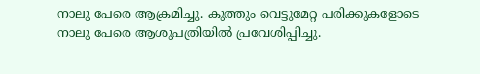നാലു പേരെ ആക്രമിച്ചു. കുത്തും വെട്ടുമേറ്റ പരിക്കുകളോടെ നാലു പേരെ ആശുപത്രിയില്‍ പ്രവേശിപ്പിച്ചു.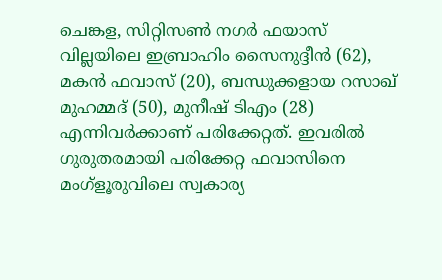ചെങ്കള, സിറ്റിസണ്‍ നഗര്‍ ഫയാസ് വില്ലയിലെ ഇബ്രാഹിം സൈനുദ്ദീന്‍ (62), മകന്‍ ഫവാസ് (20), ബന്ധുക്കളായ റസാഖ് മുഹമ്മദ് (50), മുനീഷ് ടിഎം (28) എന്നിവര്‍ക്കാണ് പരിക്കേറ്റത്. ഇവരില്‍ ഗുരുതരമായി പരിക്കേറ്റ ഫവാസിനെ മംഗ്‌ളൂരുവിലെ സ്വകാര്യ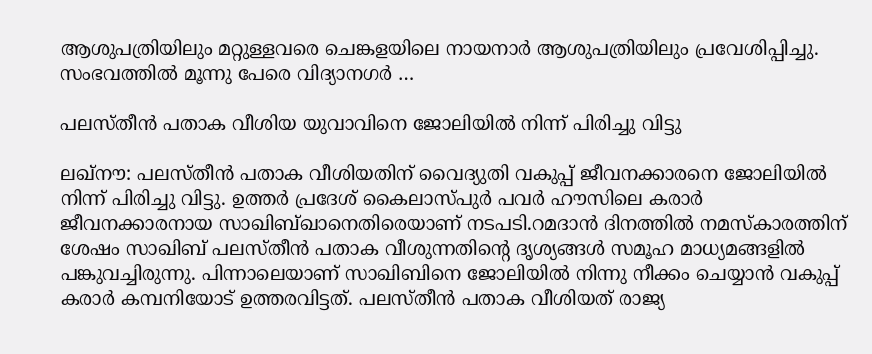ആശുപത്രിയിലും മറ്റുള്ളവരെ ചെങ്കളയിലെ നായനാര്‍ ആശുപത്രിയിലും പ്രവേശിപ്പിച്ചു. സംഭവത്തില്‍ മൂന്നു പേരെ വിദ്യാനഗര്‍ …

പലസ്തീന്‍ പതാക വീശിയ യുവാവിനെ ജോലിയില്‍ നിന്ന് പിരിച്ചു വിട്ടു

ലഖ്‌നൗ: പലസ്തീന്‍ പതാക വീശിയതിന് വൈദ്യുതി വകുപ്പ് ജീവനക്കാരനെ ജോലിയില്‍ നിന്ന് പിരിച്ചു വിട്ടു. ഉത്തര്‍ പ്രദേശ് കൈലാസ്പുര്‍ പവര്‍ ഹൗസിലെ കരാര്‍ ജീവനക്കാരനായ സാഖിബ്ഖാനെതിരെയാണ് നടപടി.റമദാന്‍ ദിനത്തില്‍ നമസ്‌കാരത്തിന് ശേഷം സാഖിബ് പലസ്തീന്‍ പതാക വീശുന്നതിന്റെ ദൃശ്യങ്ങള്‍ സമൂഹ മാധ്യമങ്ങളില്‍ പങ്കുവച്ചിരുന്നു. പിന്നാലെയാണ് സാഖിബിനെ ജോലിയില്‍ നിന്നു നീക്കം ചെയ്യാന്‍ വകുപ്പ് കരാര്‍ കമ്പനിയോട് ഉത്തരവിട്ടത്. പലസ്തീന്‍ പതാക വീശിയത് രാജ്യ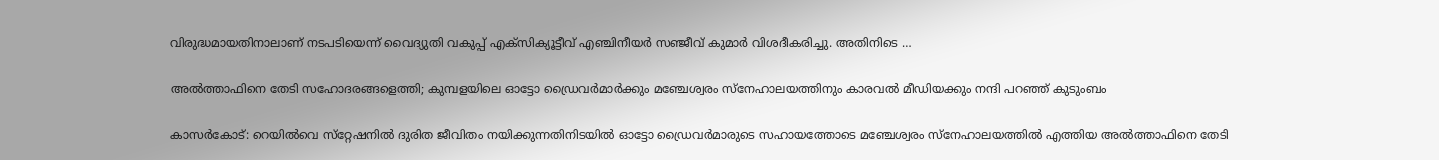വിരുദ്ധമായതിനാലാണ് നടപടിയെന്ന് വൈദ്യുതി വകുപ്പ് എക്സിക്യൂട്ടീവ് എഞ്ചിനീയര്‍ സഞ്ജീവ് കുമാര്‍ വിശദീകരിച്ചു. അതിനിടെ …

അല്‍ത്താഫിനെ തേടി സഹോദരങ്ങളെത്തി; കുമ്പളയിലെ ഓട്ടോ ഡ്രൈവര്‍മാര്‍ക്കും മഞ്ചേശ്വരം സ്‌നേഹാലയത്തിനും കാരവല്‍ മീഡിയക്കും നന്ദി പറഞ്ഞ് കുടുംബം

കാസര്‍കോട്: റെയില്‍വെ സ്‌റ്റേഷനില്‍ ദുരിത ജീവിതം നയിക്കുന്നതിനിടയില്‍ ഓട്ടോ ഡ്രൈവര്‍മാരുടെ സഹായത്തോടെ മഞ്ചേശ്വരം സ്‌നേഹാലയത്തില്‍ എത്തിയ അല്‍ത്താഫിനെ തേടി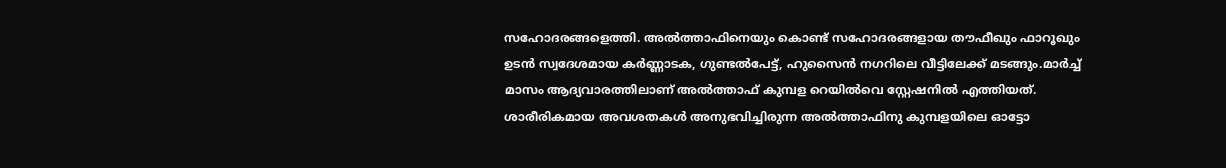സഹോദരങ്ങളെത്തി. അല്‍ത്താഫിനെയും കൊണ്ട് സഹോദരങ്ങളായ തൗഫീഖും ഫാറൂഖും ഉടന്‍ സ്വദേശമായ കര്‍ണ്ണാടക, ഗുണ്ടല്‍പേട്ട്, ഹുസൈന്‍ നഗറിലെ വീട്ടിലേക്ക് മടങ്ങും.മാര്‍ച്ച് മാസം ആദ്യവാരത്തിലാണ് അല്‍ത്താഫ് കുമ്പള റെയില്‍വെ സ്റ്റേഷനില്‍ എത്തിയത്. ശാരീരികമായ അവശതകള്‍ അനുഭവിച്ചിരുന്ന അല്‍ത്താഫിനു കുമ്പളയിലെ ഓട്ടോ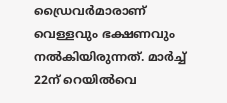ഡ്രൈവര്‍മാരാണ് വെള്ളവും ഭക്ഷണവും നല്‍കിയിരുന്നത്. മാര്‍ച്ച് 22ന് റെയില്‍വെ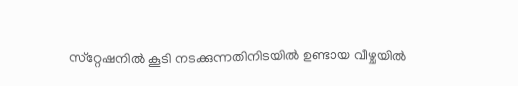സ്‌റ്റേഷനില്‍ കൂടി നടക്കുന്നതിനിടയില്‍ ഉണ്ടായ വീഴ്ചയില്‍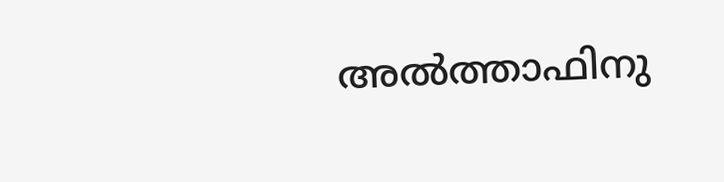അല്‍ത്താഫിനു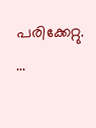പരിക്കേറ്റു. …